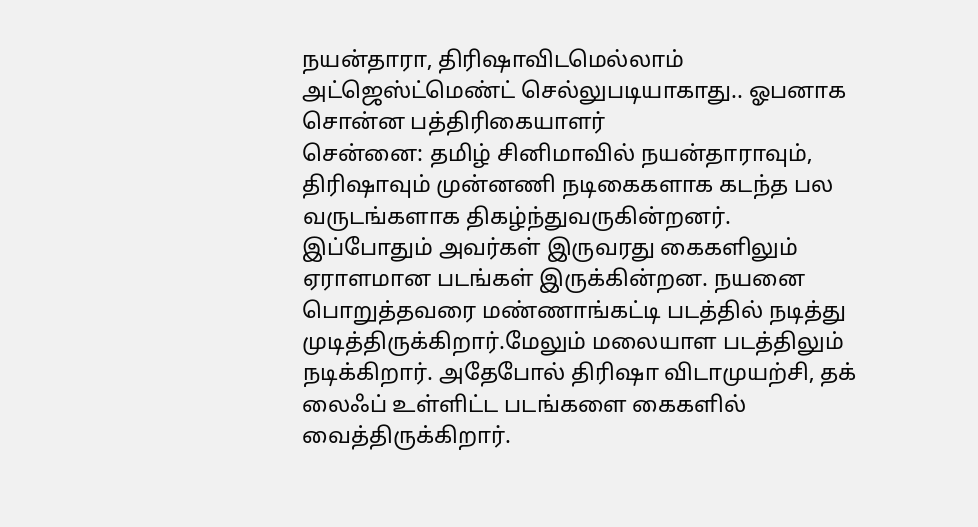நயன்தாரா, திரிஷாவிடமெல்லாம் அட்ஜெஸ்ட்மெண்ட் செல்லுபடியாகாது.. ஓபனாக சொன்ன பத்திரிகையாளர்
சென்னை: தமிழ் சினிமாவில் நயன்தாராவும், திரிஷாவும் முன்னணி நடிகைகளாக கடந்த பல வருடங்களாக திகழ்ந்துவருகின்றனர். இப்போதும் அவர்கள் இருவரது கைகளிலும் ஏராளமான படங்கள் இருக்கின்றன. நயனை பொறுத்தவரை மண்ணாங்கட்டி படத்தில் நடித்து முடித்திருக்கிறார்.மேலும் மலையாள படத்திலும் நடிக்கிறார். அதேபோல் திரிஷா விடாமுயற்சி, தக் லைஃப் உள்ளிட்ட படங்களை கைகளில் வைத்திருக்கிறார்.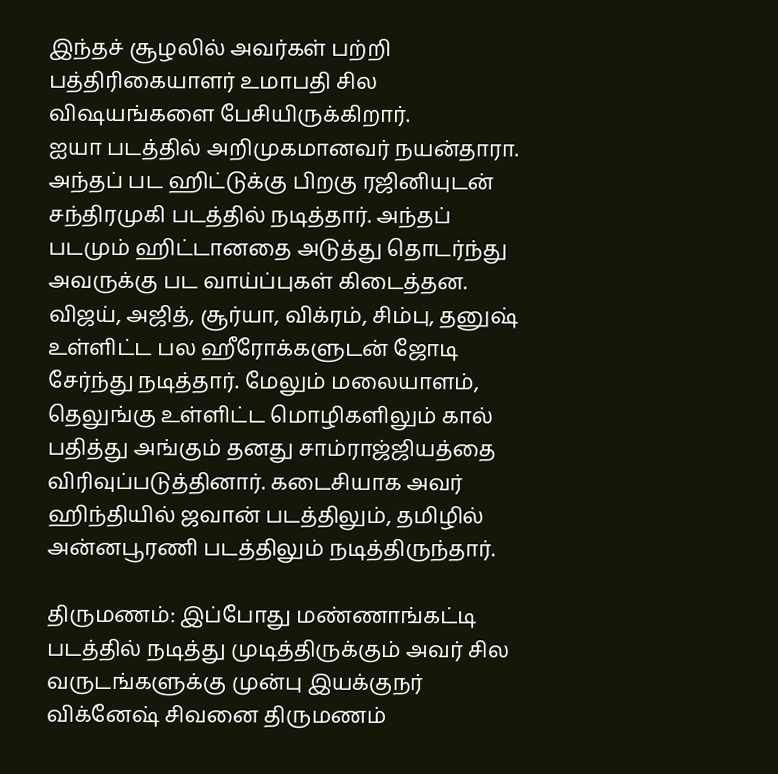இந்தச் சூழலில் அவர்கள் பற்றி பத்திரிகையாளர் உமாபதி சில விஷயங்களை பேசியிருக்கிறார்.
ஐயா படத்தில் அறிமுகமானவர் நயன்தாரா. அந்தப் பட ஹிட்டுக்கு பிறகு ரஜினியுடன் சந்திரமுகி படத்தில் நடித்தார். அந்தப் படமும் ஹிட்டானதை அடுத்து தொடர்ந்து அவருக்கு பட வாய்ப்புகள் கிடைத்தன. விஜய், அஜித், சூர்யா, விக்ரம், சிம்பு, தனுஷ் உள்ளிட்ட பல ஹீரோக்களுடன் ஜோடி சேர்ந்து நடித்தார். மேலும் மலையாளம், தெலுங்கு உள்ளிட்ட மொழிகளிலும் கால் பதித்து அங்கும் தனது சாம்ராஜ்ஜியத்தை விரிவுப்படுத்தினார். கடைசியாக அவர் ஹிந்தியில் ஜவான் படத்திலும், தமிழில் அன்னபூரணி படத்திலும் நடித்திருந்தார்.

திருமணம்: இப்போது மண்ணாங்கட்டி படத்தில் நடித்து முடித்திருக்கும் அவர் சில வருடங்களுக்கு முன்பு இயக்குநர் விக்னேஷ் சிவனை திருமணம்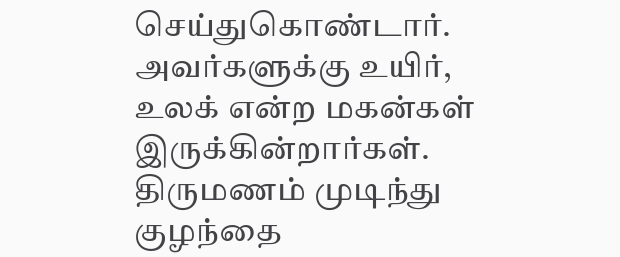செய்துகொண்டார். அவர்களுக்கு உயிர், உலக் என்ற மகன்கள் இருக்கின்றார்கள். திருமணம் முடிந்து குழந்தை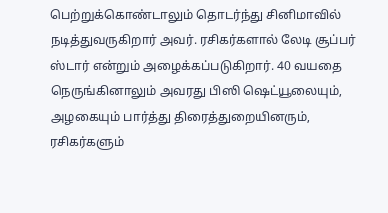பெற்றுக்கொண்டாலும் தொடர்ந்து சினிமாவில் நடித்துவருகிறார் அவர். ரசிகர்களால் லேடி சூப்பர் ஸ்டார் என்றும் அழைக்கப்படுகிறார். 40 வயதை நெருங்கினாலும் அவரது பிஸி ஷெட்யூலையும், அழகையும் பார்த்து திரைத்துறையினரும், ரசிகர்களும்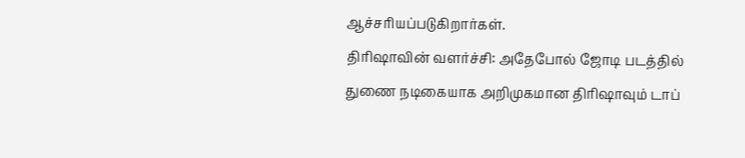ஆச்சரியப்படுகிறார்கள்.
திரிஷாவின் வளர்ச்சி: அதேபோல் ஜோடி படத்தில் துணை நடிகையாக அறிமுகமான திரிஷாவும் டாப்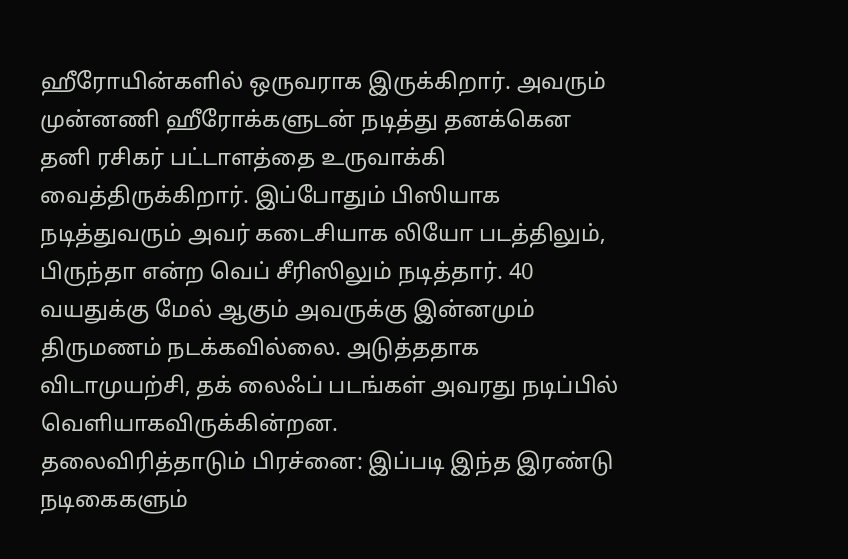ஹீரோயின்களில் ஒருவராக இருக்கிறார். அவரும் முன்னணி ஹீரோக்களுடன் நடித்து தனக்கென தனி ரசிகர் பட்டாளத்தை உருவாக்கி வைத்திருக்கிறார். இப்போதும் பிஸியாக நடித்துவரும் அவர் கடைசியாக லியோ படத்திலும், பிருந்தா என்ற வெப் சீரிஸிலும் நடித்தார். 40 வயதுக்கு மேல் ஆகும் அவருக்கு இன்னமும் திருமணம் நடக்கவில்லை. அடுத்ததாக விடாமுயற்சி, தக் லைஃப் படங்கள் அவரது நடிப்பில் வெளியாகவிருக்கின்றன.
தலைவிரித்தாடும் பிரச்னை: இப்படி இந்த இரண்டு நடிகைகளும்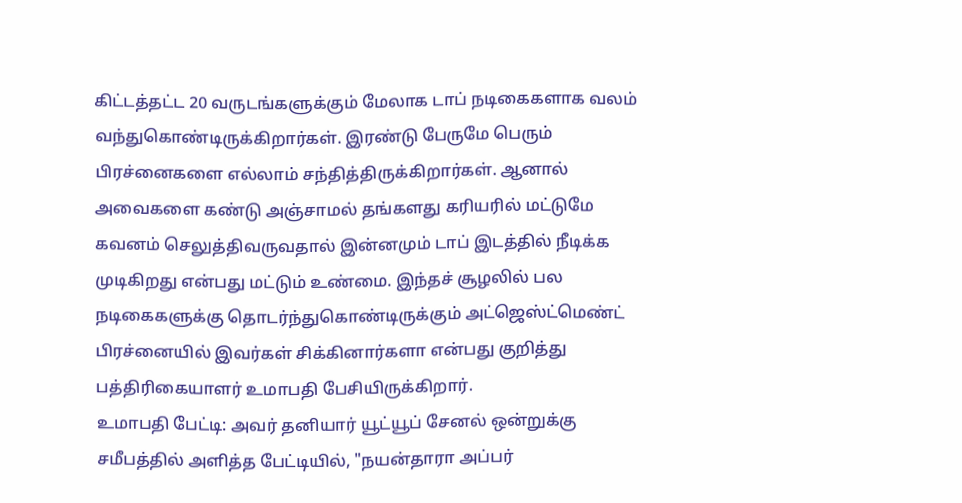கிட்டத்தட்ட 20 வருடங்களுக்கும் மேலாக டாப் நடிகைகளாக வலம் வந்துகொண்டிருக்கிறார்கள். இரண்டு பேருமே பெரும் பிரச்னைகளை எல்லாம் சந்தித்திருக்கிறார்கள். ஆனால் அவைகளை கண்டு அஞ்சாமல் தங்களது கரியரில் மட்டுமே கவனம் செலுத்திவருவதால் இன்னமும் டாப் இடத்தில் நீடிக்க முடிகிறது என்பது மட்டும் உண்மை. இந்தச் சூழலில் பல நடிகைகளுக்கு தொடர்ந்துகொண்டிருக்கும் அட்ஜெஸ்ட்மெண்ட் பிரச்னையில் இவர்கள் சிக்கினார்களா என்பது குறித்து பத்திரிகையாளர் உமாபதி பேசியிருக்கிறார்.
உமாபதி பேட்டி: அவர் தனியார் யூட்யூப் சேனல் ஒன்றுக்கு சமீபத்தில் அளித்த பேட்டியில், "நயன்தாரா அப்பர்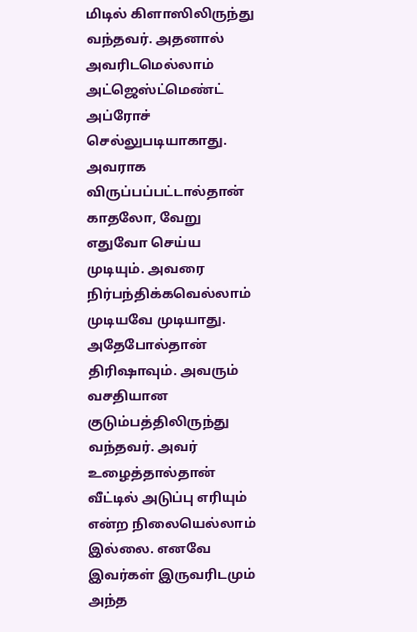மிடில் கிளாஸிலிருந்து வந்தவர். அதனால் அவரிடமெல்லாம் அட்ஜெஸ்ட்மெண்ட் அப்ரோச் செல்லுபடியாகாது. அவராக விருப்பப்பட்டால்தான் காதலோ, வேறு எதுவோ செய்ய முடியும். அவரை நிர்பந்திக்கவெல்லாம் முடியவே முடியாது. அதேபோல்தான் திரிஷாவும். அவரும் வசதியான குடும்பத்திலிருந்து வந்தவர். அவர் உழைத்தால்தான் வீட்டில் அடுப்பு எரியும் என்ற நிலையெல்லாம் இல்லை. எனவே இவர்கள் இருவரிடமும் அந்த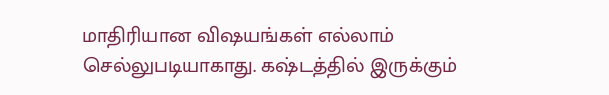மாதிரியான விஷயங்கள் எல்லாம் செல்லுபடியாகாது. கஷ்டத்தில் இருக்கும்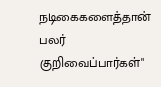நடிகைகளைத்தான் பலர் குறிவைப்பார்கள்"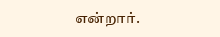என்றார்.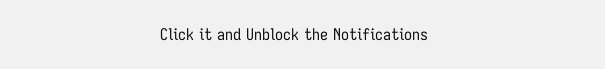Click it and Unblock the Notifications